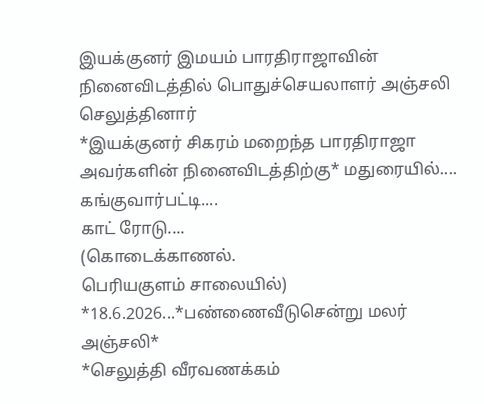இயக்குனர் இமயம் பாரதிராஜாவின் நினைவிடத்தில் பொதுச்செயலாளர் அஞ்சலி செலுத்தினார்
*இயக்குனர் சிகரம் மறைந்த பாரதிராஜா அவர்களின் நினைவிடத்திற்கு* மதுரையில்....
கங்குவார்பட்டி....
காட் ரோடு....
(கொடைக்காணல்.
பெரியகுளம் சாலையில்) *18.6.2026...*பண்ணைவீடுசென்று மலர் அஞ்சலி*
*செலுத்தி வீரவணக்கம்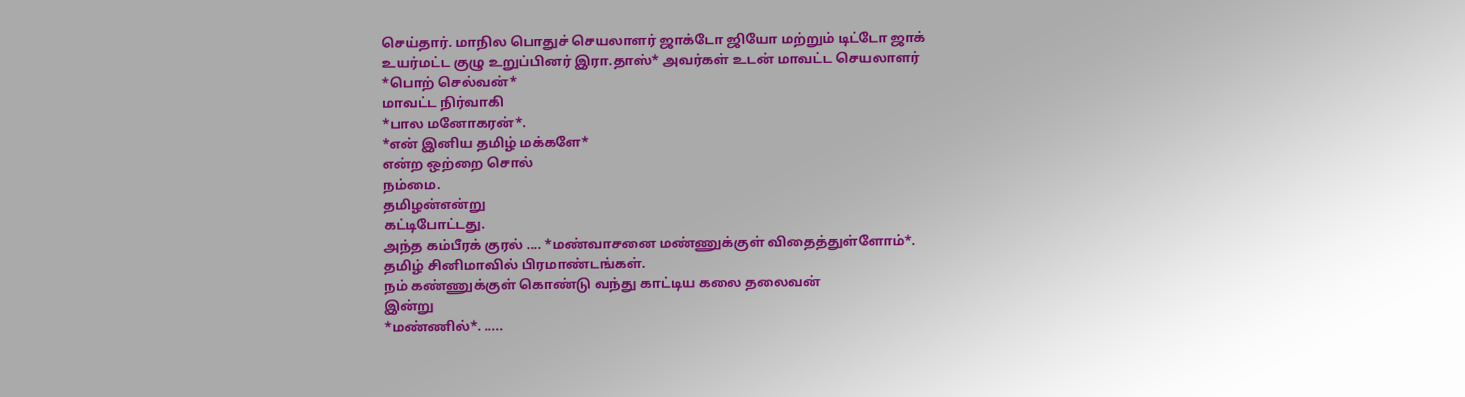செய்தார். மாநில பொதுச் செயலாளர் ஜாக்டோ ஜியோ மற்றும் டிட்டோ ஜாக் உயர்மட்ட குழு உறுப்பினர் இரா.தாஸ்* அவர்கள் உடன் மாவட்ட செயலாளர்
*பொற் செல்வன்*
மாவட்ட நிர்வாகி
*பால மனோகரன்*.
*என் இனிய தமிழ் மக்களே*
என்ற ஒற்றை சொல்
நம்மை.
தமிழன்என்று
கட்டிபோட்டது.
அந்த கம்பீரக் குரல் .... *மண்வாசனை மண்ணுக்குள் விதைத்துள்ளோம்*.
தமிழ் சினிமாவில் பிரமாண்டங்கள்.
நம் கண்ணுக்குள் கொண்டு வந்து காட்டிய கலை தலைவன்
இன்று
*மண்ணில்*. .....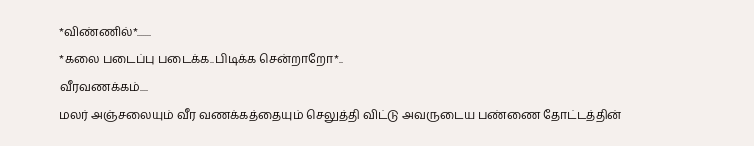*விண்ணில்*.......
*கலை படைப்பு படைக்க..பிடிக்க சென்றாறோ*..
வீரவணக்கம்....
மலர் அஞ்சலையும் வீர வணக்கத்தையும் செலுத்தி விட்டு அவருடைய பண்ணை தோட்டத்தின்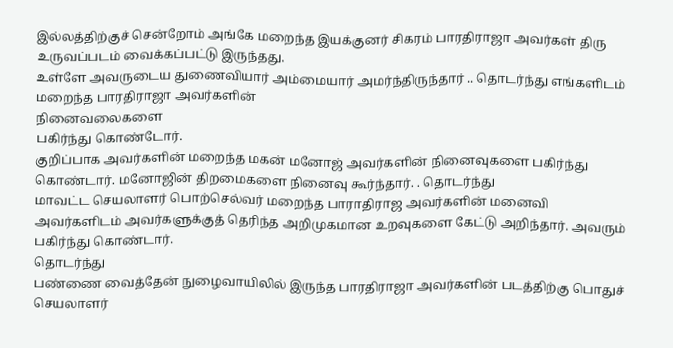இல்லத்திற்குச் சென்றோம் அங்கே மறைந்த இயக்குனர் சிகரம் பாரதிராஜா அவர்கள் திரு உருவப்படம் வைக்கப்பட்டு இருந்தது.
உள்ளே அவருடைய துணைவியார் அம்மையார் அமர்ந்திருந்தார் .. தொடர்ந்து எங்களிடம் மறைந்த பாரதிராஜா அவர்களின்
நினைவலைகளை
பகிர்ந்து கொண்டோர்.
குறிப்பாக அவர்களின் மறைந்த மகன் மனோஜ் அவர்களின் நினைவுகளை பகிர்ந்து கொண்டார். மனோஜின் திறமைகளை நினைவு கூர்ந்தார். . தொடர்ந்து
மாவட்ட செயலாளர் பொற்செல்வர் மறைந்த பாராதிராஜ அவர்களின் மனைவி
அவர்களிடம் அவர்களுக்குத் தெரிந்த அறிமுகமான உறவுகளை கேட்டு அறிந்தார். அவரும் பகிர்ந்து கொண்டார்.
தொடர்ந்து
பண்ணை வைத்தேன் நுழைவாயிலில் இருந்த பாரதிராஜா அவர்களின் படத்திற்கு பொதுச் செயலாளர்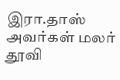இரா.தாஸ் அவர்கள் மலர் தூவி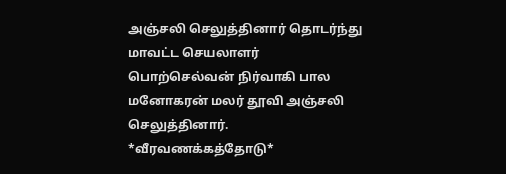அஞ்சலி செலுத்தினார் தொடர்ந்து மாவட்ட செயலாளர் பொற்செல்வன் நிர்வாகி பால மனோகரன் மலர் தூவி அஞ்சலி செலுத்தினார்.
*வீரவணக்கத்தோடு*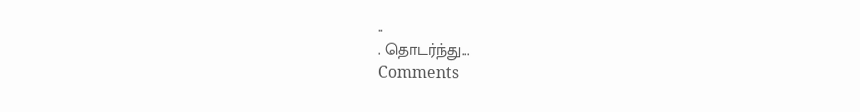..
. தொடர்ந்து...
Comments